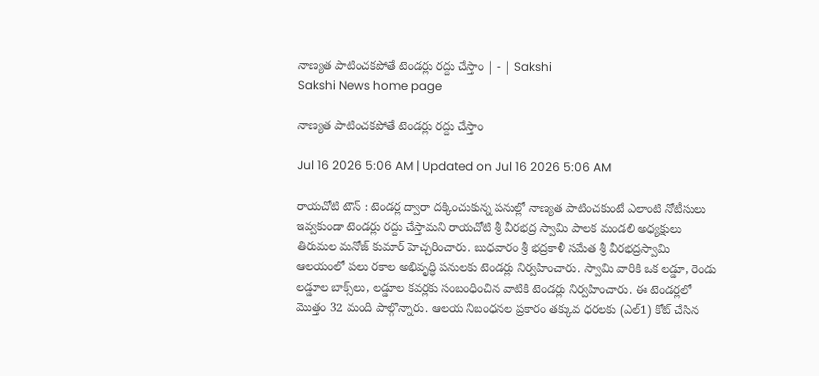నాణ్యత పాటించకపోతే టెండర్లు రద్దు చేస్తాం | - | Sakshi
Sakshi News home page

నాణ్యత పాటించకపోతే టెండర్లు రద్దు చేస్తాం

Jul 16 2026 5:06 AM | Updated on Jul 16 2026 5:06 AM

రాయచోటి టౌన్‌ : టెండర్ల ద్వారా దక్కించుకున్న పనుల్లో నాణ్యత పాటించకుంటే ఎలాంటి నోటీసులు ఇవ్వకుండా టెండర్లు రద్దు చేస్తామని రాయచోటి శ్రీ వీరభద్ర స్వామి పాలక మండలి అధ్యక్షులు తిరుమల మనోజ్‌ కుమార్‌ హెచ్చరించారు. బుధవారం శ్రీ భద్రకాళీ సమేత శ్రీ వీరభద్రస్వామి ఆలయంలో పలు రకాల అభివృద్ధి పనులకు టెండర్లు నిర్వహించారు. స్వామి వారికి ఒక లడ్డూ, రెండు లడ్డూల బాక్స్‌లు, లడ్డూల కవర్లకు సంబంధించిన వాటికి టెండర్లు నిర్వహించారు. ఈ టెండర్లలో మొత్తం 32 మంది పాల్గొన్నారు. ఆలయ నిబంధనల ప్రకారం తక్కువ ధరలకు (ఎల్‌1) కోట్‌ చేసిన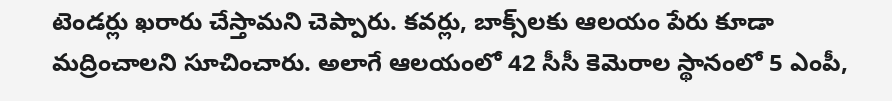టెండర్లు ఖరారు చేస్తామని చెప్పారు. కవర్లు, బాక్స్‌లకు ఆలయం పేరు కూడా మద్రించాలని సూచించారు. అలాగే ఆలయంలో 42 సీసీ కెమెరాల స్థానంలో 5 ఎంపీ,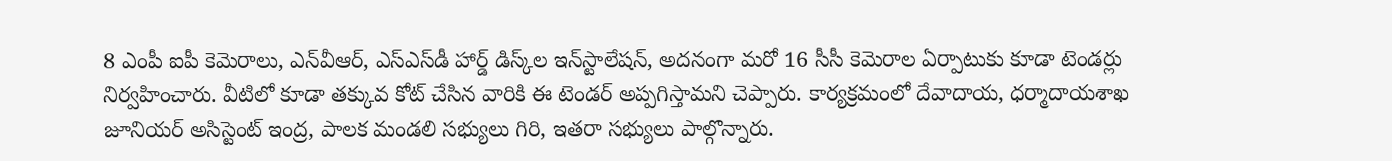8 ఎంపీ ఐపీ కెమెరాలు, ఎన్‌వీఆర్‌, ఎస్‌ఎస్‌డీ హార్డ్‌ డిస్క్‌ల ఇన్‌స్టాలేషన్‌, అదనంగా మరో 16 సీసీ కెమెరాల ఏర్పాటుకు కూడా టెండర్లు నిర్వహించారు. వీటిలో కూడా తక్కువ కోట్‌ చేసిన వారికి ఈ టెండర్‌ అప్పగిస్తామని చెప్పారు. కార్యక్రమంలో దేవాదాయ, ధర్మాదాయశాఖ జూనియర్‌ అసిస్టెంట్‌ ఇంద్ర, పాలక మండలి సభ్యులు గిరి, ఇతరా సభ్యులు పాల్గొన్నారు.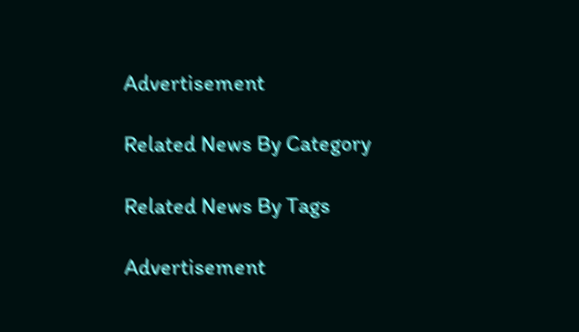Advertisement

Related News By Category

Related News By Tags

Advertisement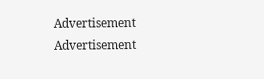Advertisement
Advertisement